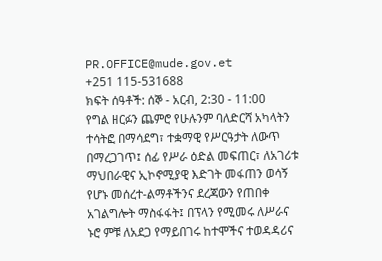PR.OFFICE@mude.gov.et
+251 115-531688
ክፍት ሰዓቶች: ሰኞ - አርብ, 2:30 - 11:00
የግል ዘርፉን ጨምሮ የሁሉንም ባለድርሻ አካላትን ተሳትፎ በማሳደግ፣ ተቋማዊ የሥርዓታት ለውጥ በማረጋገጥ፤ ሰፊ የሥራ ዕድል መፍጠር፣ ለአገሪቱ ማህበራዊና ኢኮኖሚያዊ እድገት መፋጠን ወሳኝ የሆኑ መሰረተ-ልማቶችንና ደረጃውን የጠበቀ አገልግሎት ማስፋፋት፤ በፕላን የሚመሩ ለሥራና ኑሮ ምቹ ለአደጋ የማይበገሩ ከተሞችና ተወዳዳሪና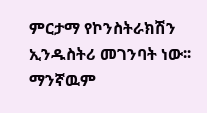ምርታማ የኮንስትራክሽን ኢንዱስትሪ መገንባት ነው፡፡
ማንኛዉም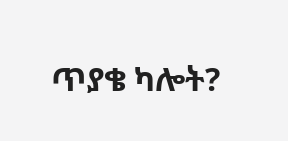ጥያቄ ካሎት?